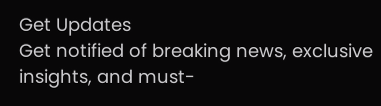Get Updates
Get notified of breaking news, exclusive insights, and must-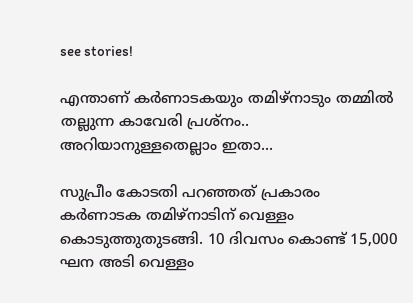see stories!

എന്താണ് കർണാടകയും തമിഴ്നാടും തമ്മിൽ തല്ലുന്ന കാവേരി പ്രശ്നം.. അറിയാനുള്ളതെല്ലാം ഇതാ...

സുപ്രീം കോടതി പറഞ്ഞത് പ്രകാരം കര്‍ണാടക തമിഴ്‌നാടിന് വെള്ളം കൊടുത്തുതുടങ്ങി. 10 ദിവസം കൊണ്ട് 15,000 ഘന അടി വെള്ളം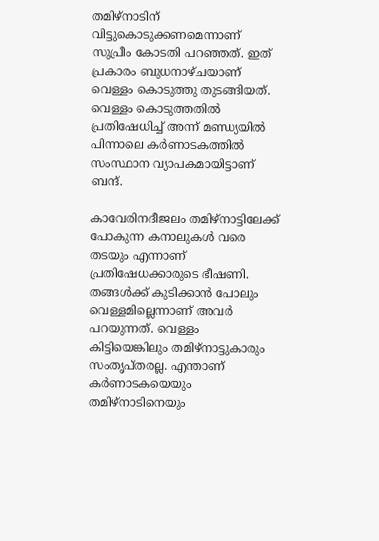തമിഴ്‌നാടിന് വിട്ടുകൊടുക്കണമെന്നാണ് സുപ്രീം കോടതി പറഞ്ഞത്. ഇത് പ്രകാരം ബുധനാഴ്ചയാണ് വെള്ളം കൊടുത്തു തുടങ്ങിയത്. വെള്ളം കൊടുത്തതില്‍ പ്രതിഷേധിച്ച് അന്ന് മണ്ഡ്യയില്‍ പിന്നാലെ കര്‍ണാടകത്തില്‍ സംസ്ഥാന വ്യാപകമായിട്ടാണ് ബന്ദ്.

കാവേരിനദീജലം തമിഴ്‌നാട്ടിലേക്ക് പോകുന്ന കനാലുകള്‍ വരെ തടയും എന്നാണ് പ്രതിഷേധക്കാരുടെ ഭീഷണി. തങ്ങള്‍ക്ക് കുടിക്കാന്‍ പോലും വെള്ളമില്ലെന്നാണ് അവര്‍ പറയുന്നത്. വെള്ളം കിട്ടിയെങ്കിലും തമിഴ്‌നാട്ടുകാരും സംതൃപ്തരല്ല. എന്താണ് കര്‍ണാടകയെയും തമിഴ്‌നാടിനെയും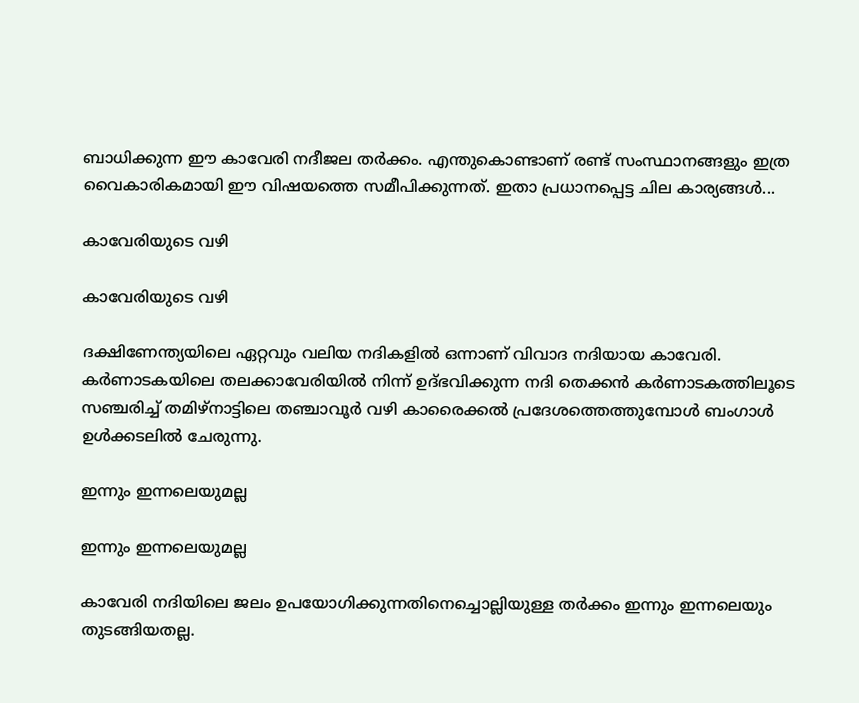ബാധിക്കുന്ന ഈ കാവേരി നദീജല തര്‍ക്കം. എന്തുകൊണ്ടാണ് രണ്ട് സംസ്ഥാനങ്ങളും ഇത്ര വൈകാരികമായി ഈ വിഷയത്തെ സമീപിക്കുന്നത്. ഇതാ പ്രധാനപ്പെട്ട ചില കാര്യങ്ങള്‍...

കാവേരിയുടെ വഴി

കാവേരിയുടെ വഴി

ദക്ഷിണേന്ത്യയിലെ ഏറ്റവും വലിയ നദികളില്‍ ഒന്നാണ് വിവാദ നദിയായ കാവേരി. കര്‍ണാടകയിലെ തലക്കാവേരിയില്‍ നിന്ന് ഉദ്ഭവിക്കുന്ന നദി തെക്കന്‍ കര്‍ണാടകത്തിലൂടെ സഞ്ചരിച്ച് തമിഴ്നാട്ടിലെ തഞ്ചാവൂര്‍ വഴി കാരൈക്കല്‍ പ്രദേശത്തെത്തുമ്പോള്‍ ബംഗാള്‍ ഉള്‍ക്കടലില്‍ ചേരുന്നു.

ഇന്നും ഇന്നലെയുമല്ല

ഇന്നും ഇന്നലെയുമല്ല

കാവേരി നദിയിലെ ജലം ഉപയോഗിക്കുന്നതിനെച്ചൊല്ലിയുള്ള തര്‍ക്കം ഇന്നും ഇന്നലെയും തുടങ്ങിയതല്ല.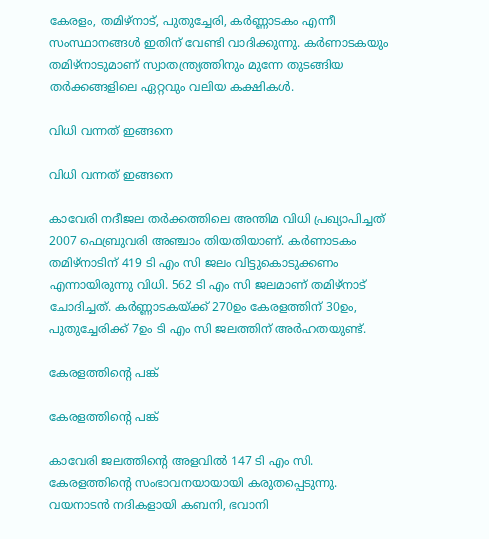കേരളം, തമിഴ്നാട്, പുതുച്ചേരി, കര്‍ണ്ണാടകം എന്നീ സംസ്ഥാനങ്ങള്‍ ഇതിന് വേണ്ടി വാദിക്കുന്നു. കര്‍ണാടകയും തമിഴ്‌നാടുമാണ് സ്വാതന്ത്ര്യത്തിനും മുന്നേ തുടങ്ങിയ തര്‍ക്കങ്ങളിലെ ഏറ്റവും വലിയ കക്ഷികള്‍.

വിധി വന്നത് ഇങ്ങനെ

വിധി വന്നത് ഇങ്ങനെ

കാവേരി നദീജല തര്‍ക്കത്തിലെ അന്തിമ വിധി പ്രഖ്യാപിച്ചത് 2007 ഫെബ്രുവരി അഞ്ചാം തിയതിയാണ്. കര്‍ണാടകം തമിഴ്‌നാടിന് 419 ടി എം സി ജലം വിട്ടുകൊടുക്കണം എന്നായിരുന്നു വിധി. 562 ടി എം സി ജലമാണ് തമിഴ്നാട് ചോദിച്ചത്. കര്‍ണ്ണാടകയ്ക്ക് 270ഉം കേരളത്തിന് 30ഉം, പുതുച്ചേരിക്ക് 7ഉം ടി എം സി ജലത്തിന് അര്‍ഹതയുണ്ട്.

കേരളത്തിന്റെ പങ്ക്

കേരളത്തിന്റെ പങ്ക്

കാവേരി ജലത്തിന്റെ അളവില്‍ 147 ടി എം സി. കേരളത്തിന്റെ സംഭാവനയായായി കരുതപ്പെടുന്നു. വയനാടന്‍ നദികളായി കബനി, ഭവാനി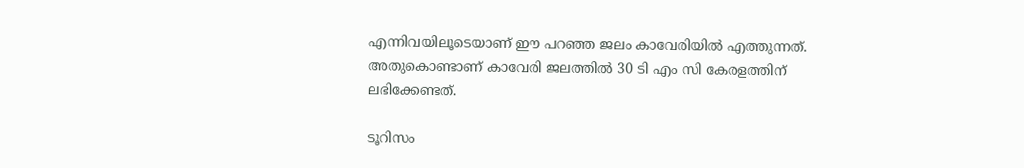എന്നിവയിലൂടെയാണ് ഈ പറഞ്ഞ ജലം കാവേരിയില്‍ എത്തുന്നത്. അതുകൊണ്ടാണ് കാവേരി ജലത്തില്‍ 30 ടി എം സി കേരളത്തിന് ലഭിക്കേണ്ടത്.

ടൂറിസം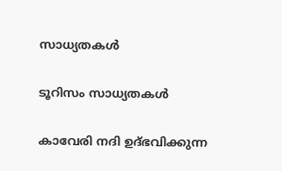സാധ്യതകള്‍

ടൂറിസം സാധ്യതകള്‍

കാവേരി നദി ഉദ്ഭവിക്കുന്ന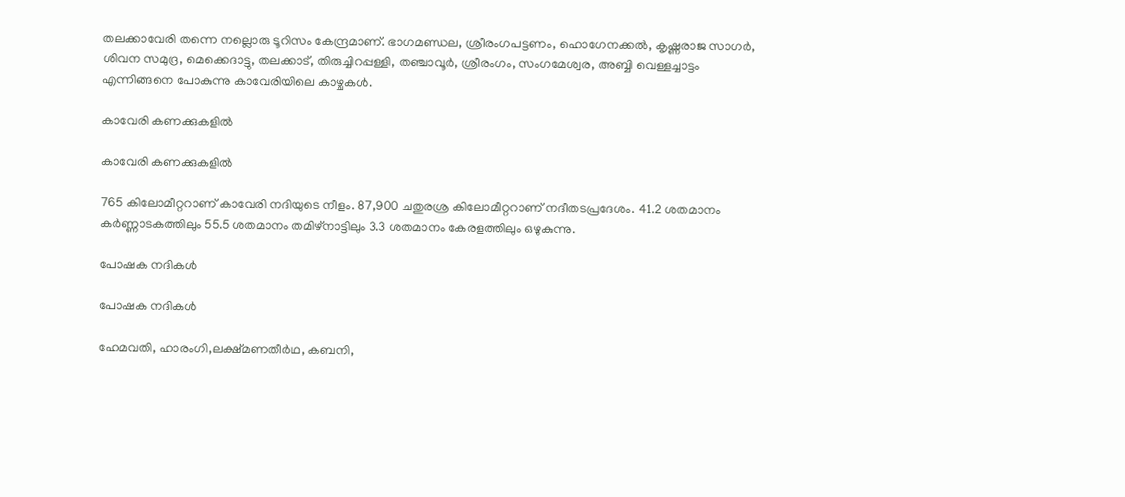തലക്കാവേരി തന്നെ നല്ലൊരു ടൂറിസം കേന്ദ്രമാണ്. ഭാഗമണ്ഡല, ശ്രീരംഗപട്ടണം, ഹൊഗേനക്കല്‍, കൃഷ്ണരാജ സാഗര്‍, ശിവന സമുദ്ര, മെക്കെദാട്ടു, തലക്കാട്, തിരുച്ചിറപ്പള്ളി, തഞ്ചാവൂര്‍, ശ്രീരംഗം, സംഗമേശ്വര, അബ്ബി വെള്ളച്ചാട്ടം എന്നിങ്ങനെ പോകുന്നു കാവേരിയിലെ കാഴ്ചകള്‍.

കാവേരി കണക്കുകളില്‍

കാവേരി കണക്കുകളില്‍

765 കിലോമീറ്ററാണ് കാവേരി നദിയുടെ നീളം. 87,900 ചതുരശ്ര കിലോമീറ്ററാണ് നദീതടപ്രദേശം. 41.2 ശതമാനം കര്‍ണ്ണാടകത്തിലും 55.5 ശതമാനം തമിഴ്നാട്ടിലും 3.3 ശതമാനം കേരളത്തിലും ഒഴുകുന്നു.

പോഷക നദികള്‍

പോഷക നദികള്‍

ഹേമവതി, ഹാരംഗി,ലക്ഷ്മണതീര്‍ഥ, കബനി,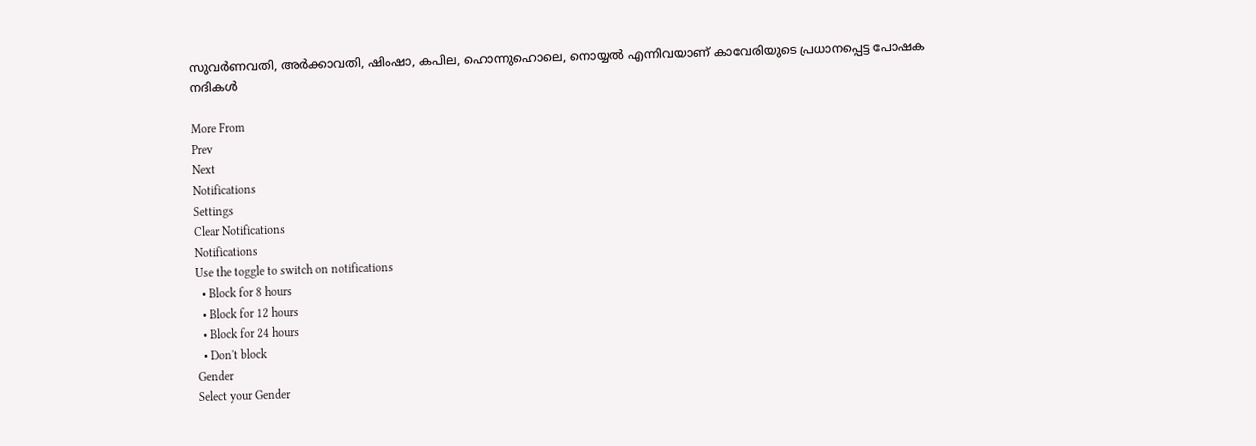സുവര്‍ണവതി, അര്‍ക്കാവതി, ഷിംഷാ, കപില, ഹൊന്നുഹൊലെ, നൊയ്യല്‍ എന്നിവയാണ് കാവേരിയുടെ പ്രധാനപ്പെട്ട പോഷക നദികള്‍

More From
Prev
Next
Notifications
Settings
Clear Notifications
Notifications
Use the toggle to switch on notifications
  • Block for 8 hours
  • Block for 12 hours
  • Block for 24 hours
  • Don't block
Gender
Select your Gender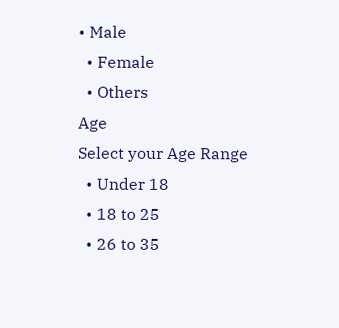• Male
  • Female
  • Others
Age
Select your Age Range
  • Under 18
  • 18 to 25
  • 26 to 35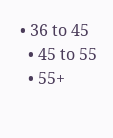• 36 to 45
  • 45 to 55
  • 55+